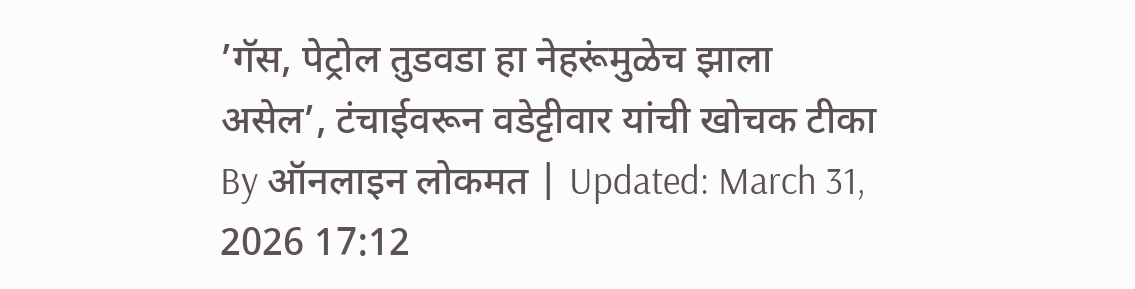’गॅस, पेट्रोल तुडवडा हा नेहरूंमुळेच झाला असेल’, टंचाईवरून वडेट्टीवार यांची खोचक टीका
By ऑनलाइन लोकमत | Updated: March 31, 2026 17:12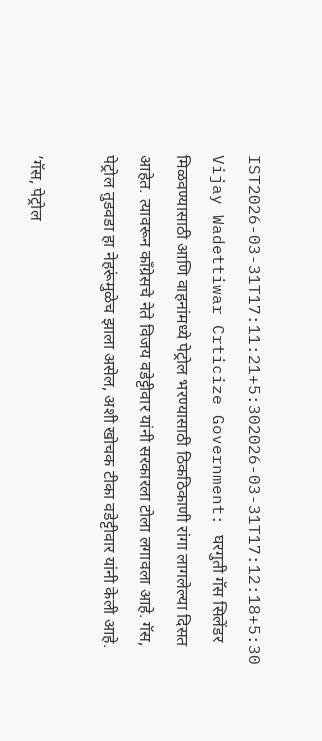IST2026-03-31T17:11:21+5:302026-03-31T17:12:18+5:30
Vijay Wadettiwar Crticize Government: घरगुती गॅस सिलेंडर मिळवण्यासाठी आणि वाहनांमध्ये पेट्रोल भरण्यासाठी ठिकठिकाणी रांगा लागलेल्या दिसत आहेत. त्यावरून काँग्रेसचे नेते विजय वडेट्टीवार यांनी सरकारला टोला लगावला आहे. गॅस, पेट्रोल तुडवडा हा नेहरूंमुळेच झाला असेल, अशी खोचक टीका वडेट्टीवार यांनी केली आहे.

’गॅस, पेट्रोल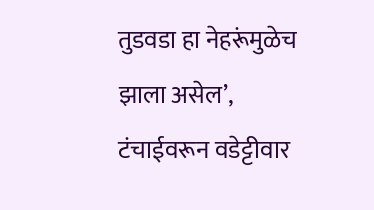तुडवडा हा नेहरूंमुळेच झाला असेल’, टंचाईवरून वडेट्टीवार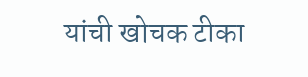यांची खोचक टीका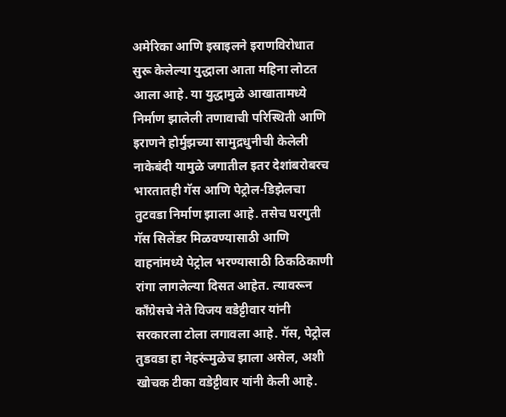अमेरिका आणि इस्राइलने इराणविरोधात सुरू केलेल्या युद्धाला आता महिना लोटत आला आहे. या युद्धामुळे आखातामध्ये निर्माण झालेली तणावाची परिस्थिती आणि इराणने होर्मुझच्या सामुद्रधुनीची केलेली नाकेबंदी यामुळे जगातील इतर देशांबरोबरच भारतातही गॅस आणि पेट्रोल-डिझेलचा तुटवडा निर्माण झाला आहे. तसेच घरगुती गॅस सिलेंडर मिळवण्यासाठी आणि वाहनांमध्ये पेट्रोल भरण्यासाठी ठिकठिकाणी रांगा लागलेल्या दिसत आहेत. त्यावरून काँग्रेसचे नेते विजय वडेट्टीवार यांनी सरकारला टोला लगावला आहे. गॅस, पेट्रोल तुडवडा हा नेहरूंमुळेच झाला असेल, अशी खोचक टीका वडेट्टीवार यांनी केली आहे.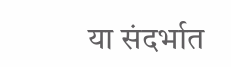या संदर्भात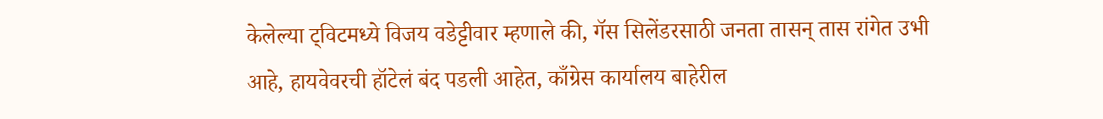केलेल्या ट्विटमध्ये विजय वडेट्टीवार म्हणाले की, गॅस सिलेंडरसाठी जनता तासन् तास रांगेत उभी आहे, हायवेवरची हॉटेलं बंद पडली आहेत, काँग्रेस कार्यालय बाहेरील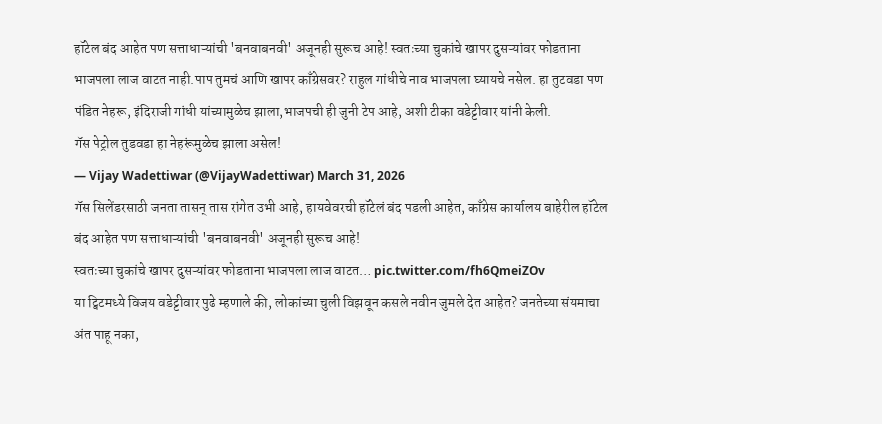हॉटेल बंद आहेत पण सत्ताधाऱ्यांची 'बनवाबनवी' अजूनही सुरूच आहे! स्वतःच्या चुकांचे खापर दुसऱ्यांवर फोडताना भाजपला लाज वाटत नाही.पाप तुमचं आणि खापर काँग्रेसवर? राहुल गांधीचे नाव भाजपला घ्यायचे नसेल. हा तुटवडा पण पंडित नेहरू, इंदिराजी गांधी यांच्यामुळेच झाला,भाजपची ही जुनी टेप आहे, अशी टीका वडेट्टीवार यांनी केली.
गॅस पेट्रोल तुडवडा हा नेहरूंमुळेच झाला असेल!
— Vijay Wadettiwar (@VijayWadettiwar) March 31, 2026
गॅस सिलेंडरसाठी जनता तासन् तास रांगेत उभी आहे, हायवेवरची हॉटेलं बंद पडली आहेत, काँग्रेस कार्यालय बाहेरील हॉटेल बंद आहेत पण सत्ताधाऱ्यांची 'बनवाबनवी' अजूनही सुरूच आहे!
स्वतःच्या चुकांचे खापर दुसऱ्यांवर फोडताना भाजपला लाज वाटत… pic.twitter.com/fh6QmeiZOv
या ट्विटमध्ये विजय वडेट्टीवार पुढे म्हणाले की, लोकांच्या चुली विझवून कसले नवीन जुमले देत आहेत? जनतेच्या संयमाचा अंत पाहू नका,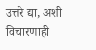उत्तरे द्या, अशी विचारणाही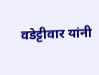वडेट्टीवार यांनी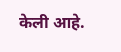केली आहे.